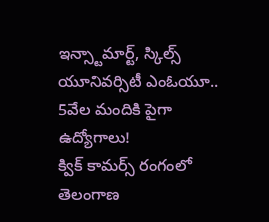ఇన్స్టామార్ట్, స్కిల్స్ యూనివర్సిటీ ఎంఓయూ.. 5వేల మందికి పైగా ఉద్యోగాలు!
క్విక్ కామర్స్ రంగంలో తెలంగాణ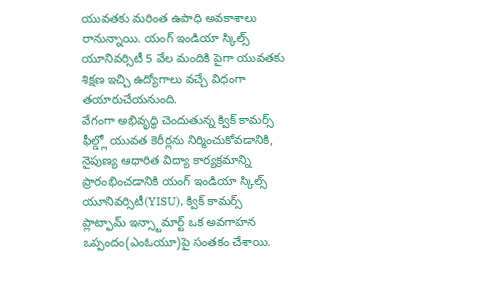యువతకు మరింత ఉపాధి అవకాశాలు రానున్నాయి. యంగ్ ఇండియా స్కిల్స్ యూనివర్సిటీ 5 వేల మందికి పైగా యువతకు శిక్షణ ఇచ్చి ఉద్యోగాలు వచ్చే విధంగా తయారుచేయనుంది.
వేగంగా అభివృద్ధి చెందుతున్న క్విక్ కామర్స్ ఫీల్డ్లో యువత కెరీర్లను నిర్మించుకోవడానికి, నైపుణ్య ఆధారిత విద్యా కార్యక్రమాన్ని ప్రారంభించడానికి యంగ్ ఇండియా స్కిల్స్ యూనివర్సిటీ(YISU), క్విక్ కామర్స్ ప్లాట్ఫామ్ ఇన్స్టామార్ట్ ఒక అవగాహన ఒప్పందం(ఎంఓయూ)పై సంతకం చేశాయి.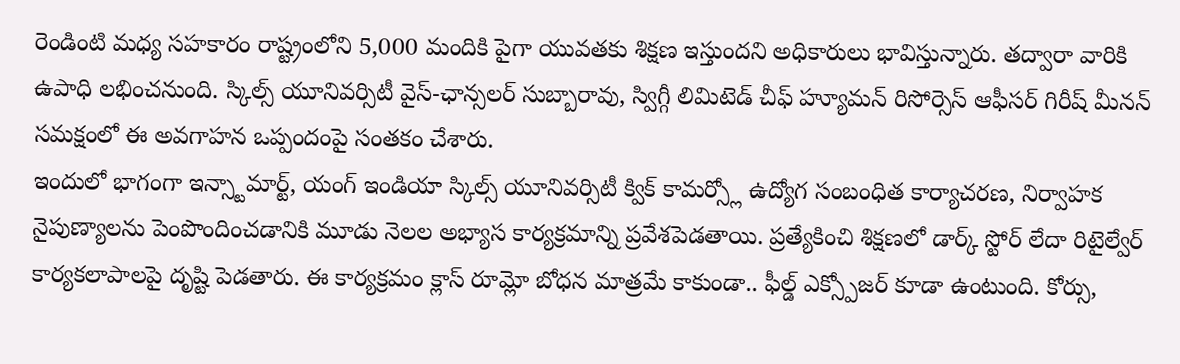రెండింటి మధ్య సహకారం రాష్ట్రంలోని 5,000 మందికి పైగా యువతకు శిక్షణ ఇస్తుందని అధికారులు భావిస్తున్నారు. తద్వారా వారికి ఉపాధి లభించనుంది. స్కిల్స్ యూనివర్సిటీ వైస్-ఛాన్సలర్ సుబ్బారావు, స్విగ్గీ లిమిటెడ్ చీఫ్ హ్యూమన్ రిసోర్సెస్ ఆఫీసర్ గిరీష్ మీనన్ సమక్షంలో ఈ అవగాహన ఒప్పందంపై సంతకం చేశారు.
ఇందులో భాగంగా ఇన్స్టామార్ట్, యంగ్ ఇండియా స్కిల్స్ యూనివర్సిటీ క్విక్ కామర్స్లో ఉద్యోగ సంబంధిత కార్యాచరణ, నిర్వాహక నైపుణ్యాలను పెంపొందించడానికి మూడు నెలల అభ్యాస కార్యక్రమాన్ని ప్రవేశపెడతాయి. ప్రత్యేకించి శిక్షణలో డార్క్ స్టోర్ లేదా రిటైల్వేర్ కార్యకలాపాలపై దృష్టి పెడతారు. ఈ కార్యక్రమం క్లాస్ రూమ్లో బోధన మాత్రమే కాకుండా.. ఫీల్డ్ ఎక్స్పోజర్ కూడా ఉంటుంది. కోర్సు,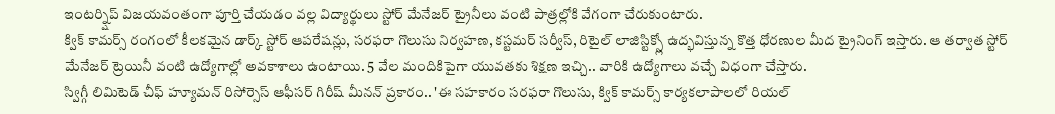ఇంటర్న్షిప్ విజయవంతంగా పూర్తి చేయడం వల్ల విద్యార్థులు స్టోర్ మేనేజర్ ట్రైనీలు వంటి పాత్రల్లోకి వేగంగా చేరుకుంటారు.
క్విక్ కామర్స్ రంగంలో కీలకమైన డార్క్ స్టోర్ ఆపరేషన్లు, సరఫరా గొలుసు నిర్వహణ, కస్టమర్ సర్వీస్, రిటైల్ లాజిస్టిక్స్లో ఉద్భవిస్తున్న కొత్త ధోరణుల మీద ట్రైనింగ్ ఇస్తారు. ఆ తర్వాత స్టోర్ మేనేజర్ ట్రెయినీ వంటి ఉద్యోగాల్లో అవకాశాలు ఉంటాయి. 5 వేల మందికిపైగా యువతకు శిక్షణ ఇచ్చి.. వారికి ఉద్యోగాలు వచ్చే విధంగా చేస్తారు.
స్విగ్గీ లిమిటెడ్ చీఫ్ హ్యూమన్ రిసోర్సెస్ ఆఫీసర్ గిరీష్ మీనన్ ప్రకారం.. 'ఈ సహకారం సరఫరా గొలుసు, క్విక్ కామర్స్ కార్యకలాపాలలో రియల్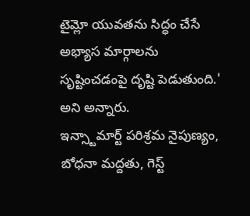టైమ్లో యువతను సిద్ధం చేసే అభ్యాస మార్గాలను సృష్టించడంపై దృష్టి పెడుతుంది.' అని అన్నారు.
ఇన్స్టామార్ట్ పరిశ్రమ నైపుణ్యం, బోధనా మద్దతు, గెస్ట్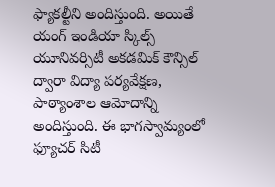ఫ్యాకల్టీని అందిస్తుంది. అయితే యంగ్ ఇండియా స్కిల్స్ యూనివర్సిటీ అకడమిక్ కౌన్సిల్ ద్వారా విద్యా పర్యవేక్షణ, పాఠ్యాంశాల ఆమోదాన్ని అందిస్తుంది. ఈ భాగస్వామ్యంలో ఫ్యూచర్ సిటీ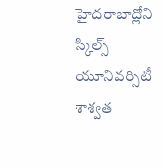హైదరాబాద్లోని స్కిల్స్ యూనివర్సిటీ శాశ్వత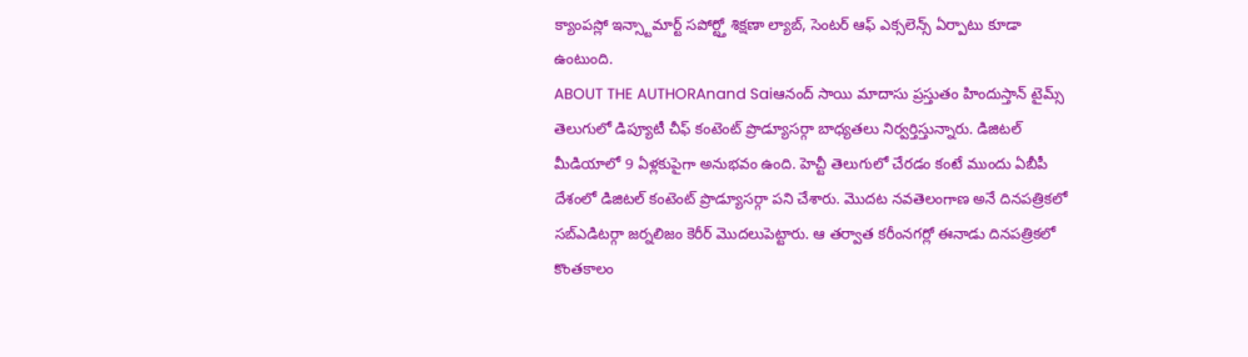క్యాంపస్లో ఇన్స్టామార్ట్ సపోర్ట్తో శిక్షణా ల్యాబ్, సెంటర్ ఆఫ్ ఎక్సలెన్స్ ఏర్పాటు కూడా ఉంటుంది.
ABOUT THE AUTHORAnand Saiఆనంద్ సాయి మాదాసు ప్రస్తుతం హిందుస్తాన్ టైమ్స్ తెలుగులో డిప్యూటీ చీఫ్ కంటెంట్ ప్రొడ్యూసర్గా బాధ్యతలు నిర్వర్తిస్తున్నారు. డిజిటల్ మీడియాలో 9 ఏళ్లకుపైగా అనుభవం ఉంది. హెచ్టీ తెలుగులో చేరడం కంటే ముందు ఏబీపీ దేశంలో డిజిటల్ కంటెంట్ ప్రొడ్యూసర్గా పని చేశారు. మెుదట నవతెలంగాణ అనే దినపత్రికలో సబ్ఎడిటర్గా జర్నలిజం కెరీర్ మెుదలుపెట్టారు. ఆ తర్వాత కరీంనగర్లో ఈనాడు దినపత్రికలో కొంతకాలం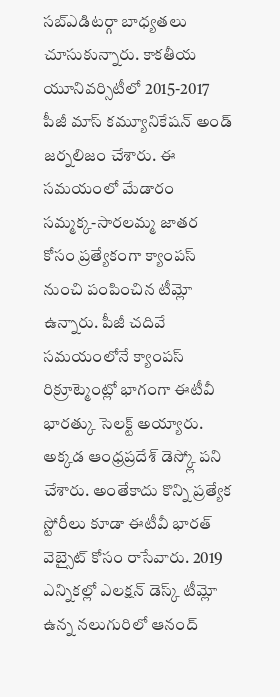సబ్ఎడిటర్గా బాధ్యతలు చూసుకున్నారు. కాకతీయ యూనివర్సిటీలో 2015-2017 పీజీ మాస్ కమ్యూనికేషన్ అండ్ జర్నలిజం చేశారు. ఈ సమయంలో మేడారం సమ్మక్క-సారలమ్మ జాతర కోసం ప్రత్యేకంగా క్యాంపస్ నుంచి పంపించిన టీమ్లో ఉన్నారు. పీజీ చదివే సమయంలోనే క్యాంపస్ రిక్రూట్మెంట్లో భాగంగా ఈటీవీ భారత్కు సెలక్ట్ అయ్యారు. అక్కడ ఆంధ్రప్రదేశ్ డెస్క్లో పని చేశారు. అంతేకాదు కొన్ని ప్రత్యేక స్టోరీలు కూడా ఈటీవీ భారత్ వెబ్సైట్ కోసం రాసేవారు. 2019 ఎన్నికల్లో ఎలక్షన్ డెస్క్ టీమ్లో ఉన్న నలుగురిలో ఆనంద్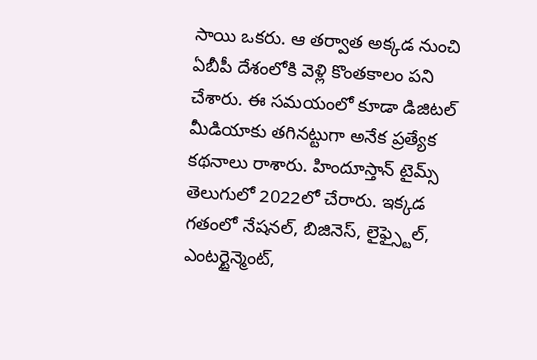సాయి ఒకరు. ఆ తర్వాత అక్కడ నుంచి ఏబీపీ దేశంలోకి వెళ్లి కొంతకాలం పని చేశారు. ఈ సమయంలో కూడా డిజిటల్ మీడియాకు తగినట్టుగా అనేక ప్రత్యేక కథనాలు రాశారు. హిందూస్తాన్ టైమ్స్ తెలుగులో 2022లో చేరారు. ఇక్కడ గతంలో నేషనల్, బిజినెస్, లైఫ్స్టైల్, ఎంటర్టైన్మెంట్,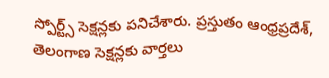స్పోర్ట్స్ సెక్షన్లకు పనిచేశారు. ప్రస్తుతం ఆంధ్రప్రదేశ్, తెలంగాణ సెక్షన్లకు వార్తలు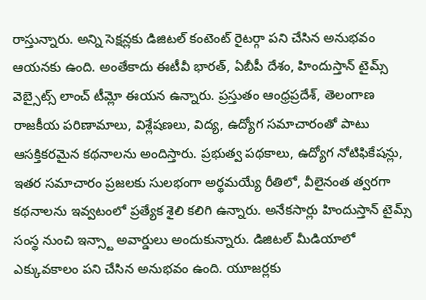రాస్తున్నారు. అన్ని సెక్షన్లకు డిజిటల్ కంటెంట్ రైటర్గా పని చేసిన అనుభవం ఆయనకు ఉంది. అంతేకాదు ఈటీవీ భారత్, ఏబీపీ దేశం, హిందుస్తాన్ టైమ్స్ వెబ్సైట్స్ లాంచ్ టీమ్లో ఈయన ఉన్నారు. ప్రస్తుతం ఆంధ్రప్రదేశ్, తెలంగాణ రాజకీయ పరిణామాలు, విశ్లేషణలు, విద్య, ఉద్యోగ సమాచారంతో పాటు ఆసక్తికరమైన కథనాలను అందిస్తారు. ప్రభుత్వ పథకాలు, ఉద్యోగ నోటిఫికేషన్లు, ఇతర సమాచారం ప్రజలకు సులభంగా అర్థమయ్యే రీతిలో, వీలైనంత త్వరగా కథనాలను ఇవ్వటంలో ప్రత్యేక శైలి కలిగి ఉన్నారు. అనేకసార్లు హిందుస్తాన్ టైమ్స్ సంస్థ నుంచి ఇన్స్టా అవార్డులు అందుకున్నారు. డిజిటల్ మీడియాలో ఎక్కువకాలం పని చేసిన అనుభవం ఉంది. యూజర్లకు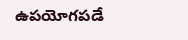ఉపయోగపడే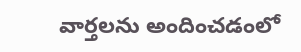వార్తలను అందించడంలో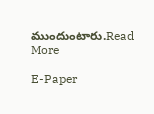ముందుంటారు.Read More

E-Paper